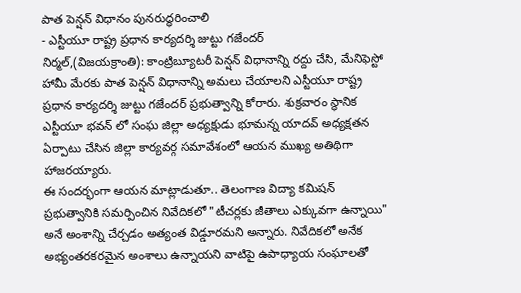పాత పెన్షన్ విధానం పునరుద్ధరించాలి
- ఎస్టీయూ రాష్ట్ర ప్రధాన కార్యదర్శి జుట్టు గజేందర్
నిర్మల్,(విజయక్రాంతి): కాంట్రిబ్యూటరీ పెన్షన్ విధానాన్ని రద్దు చేసి, మేనిఫెస్టో హామీ మేరకు పాత పెన్షన్ విధానాన్ని అమలు చేయాలని ఎస్టీయూ రాష్ట్ర ప్రధాన కార్యదర్శి జుట్టు గజేందర్ ప్రభుత్వాన్ని కోరారు. శుక్రవారం స్థానిక ఎస్టీయూ భవన్ లో సంఘ జిల్లా అధ్యక్షుడు భూమన్న యాదవ్ అధ్యక్షతన ఏర్పాటు చేసిన జిల్లా కార్యవర్గ సమావేశంలో ఆయన ముఖ్య అతిథిగా హాజరయ్యారు.
ఈ సందర్భంగా ఆయన మాట్లాడుతూ.. తెలంగాణ విద్యా కమిషన్ ప్రభుత్వానికి సమర్పించిన నివేదికలో "టీచర్లకు జీతాలు ఎక్కువగా ఉన్నాయి" అనే అంశాన్ని చేర్చడం అత్యంత విడ్డూరమని అన్నారు. నివేదికలో అనేక అభ్యంతరకరమైన అంశాలు ఉన్నాయని వాటిపై ఉపాధ్యాయ సంఘాలతో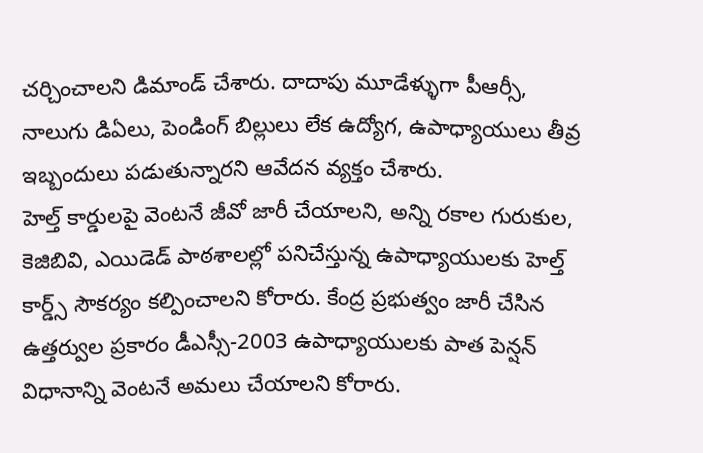చర్చించాలని డిమాండ్ చేశారు. దాదాపు మూడేళ్ళుగా పీఆర్సీ, నాలుగు డిఏలు, పెండింగ్ బిల్లులు లేక ఉద్యోగ, ఉపాధ్యాయులు తీవ్ర ఇబ్బందులు పడుతున్నారని ఆవేదన వ్యక్తం చేశారు.
హెల్త్ కార్డులపై వెంటనే జీవో జారీ చేయాలని, అన్ని రకాల గురుకుల, కెజిబివి, ఎయిడెడ్ పాఠశాలల్లో పనిచేస్తున్న ఉపాధ్యాయులకు హెల్త్ కార్డ్స్ సౌకర్యం కల్పించాలని కోరారు. కేంద్ర ప్రభుత్వం జారీ చేసిన ఉత్తర్వుల ప్రకారం డీఎస్సీ-2003 ఉపాధ్యాయులకు పాత పెన్షన్ విధానాన్ని వెంటనే అమలు చేయాలని కోరారు.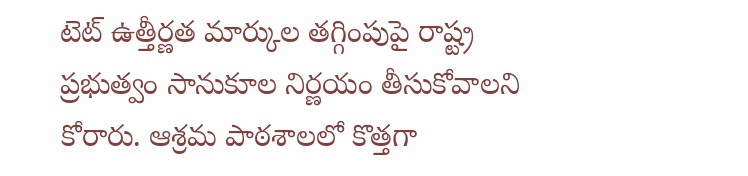టెట్ ఉత్తీర్ణత మార్కుల తగ్గింపుపై రాష్ట్ర ప్రభుత్వం సానుకూల నిర్ణయం తీసుకోవాలని కోరారు. ఆశ్రమ పాఠశాలలో కొత్తగా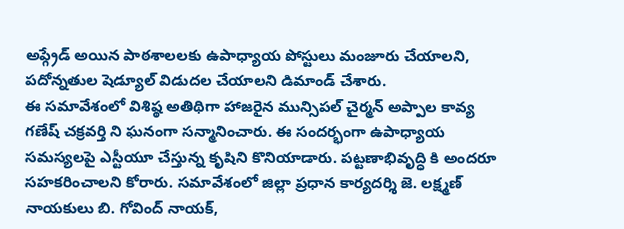అప్గ్రేడ్ అయిన పాఠశాలలకు ఉపాధ్యాయ పోస్టులు మంజూరు చేయాలని, పదోన్నతుల షెడ్యూల్ విడుదల చేయాలని డిమాండ్ చేశారు.
ఈ సమావేశంలో విశిష్ఠ అతిథిగా హాజరైన మున్సిపల్ చైర్మన్ అప్పాల కావ్య గణేష్ చక్రవర్తి ని ఘనంగా సన్మానించారు. ఈ సందర్భంగా ఉపాధ్యాయ సమస్యలపై ఎస్టీయూ చేస్తున్న కృషిని కొనియాడారు. పట్టణాభివృద్ధి కి అందరూ సహకరించాలని కోరారు. సమావేశంలో జిల్లా ప్రధాన కార్యదర్శి జె. లక్ష్మణ్ నాయకులు బి. గోవింద్ నాయక్,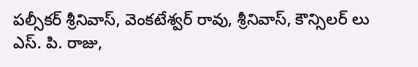పల్సీకర్ శ్రీనివాస్, వెంకటేశ్వర్ రావు, శ్రీనివాస్, కౌన్సిలర్ లు ఎస్. పి. రాజు,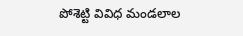పోశెట్టి వివిధ మండలాల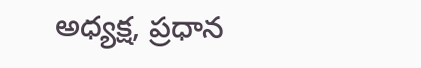అధ్యక్ష, ప్రధాన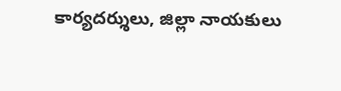కార్యదర్శులు, జిల్లా నాయకులు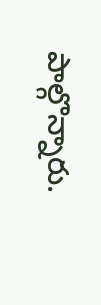పాల్గొన్నారు.